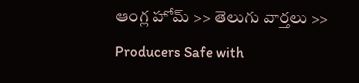ఆంగ్ల హోమ్ >> తెలుగు వార్తలు >> Producers Safe with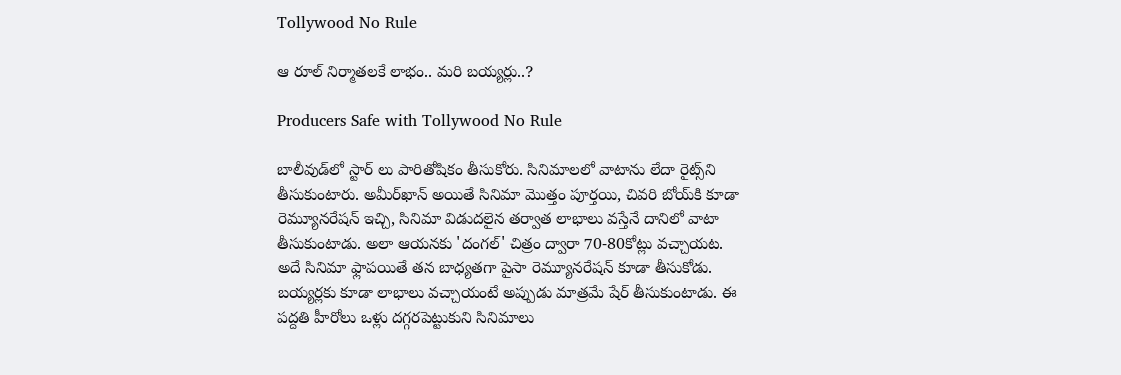Tollywood No Rule

ఆ రూల్ నిర్మాతలకే లాభం.. మరి బయ్యర్లు..?

Producers Safe with Tollywood No Rule

బాలీవుడ్‌లో స్టార్‌ లు పారితోషికం తీసుకోరు. సినిమాలలో వాటాను లేదా రైట్స్‌ని తీసుకుంటారు. అమీర్‌ఖాన్‌ అయితే సినిమా మొత్తం పూర్తయి, చివరి బోయ్‌కి కూడా రెమ్యూనరేషన్‌ ఇచ్చి, సినిమా విడుదలైన తర్వాత లాభాలు వస్తేనే దానిలో వాటా తీసుకుంటాడు. అలా ఆయనకు 'దంగల్‌' చిత్రం ద్వారా 70-80కోట్లు వచ్చాయట. అదే సినిమా ఫ్లాపయితే తన బాధ్యతగా పైసా రెమ్యూనరేషన్‌ కూడా తీసుకోడు. బయ్యర్లకు కూడా లాభాలు వచ్చాయంటే అప్పుడు మాత్రమే షేర్‌ తీసుకుంటాడు. ఈ పద్దతి హీరోలు ఒళ్లు దగ్గరపెట్టుకుని సినిమాలు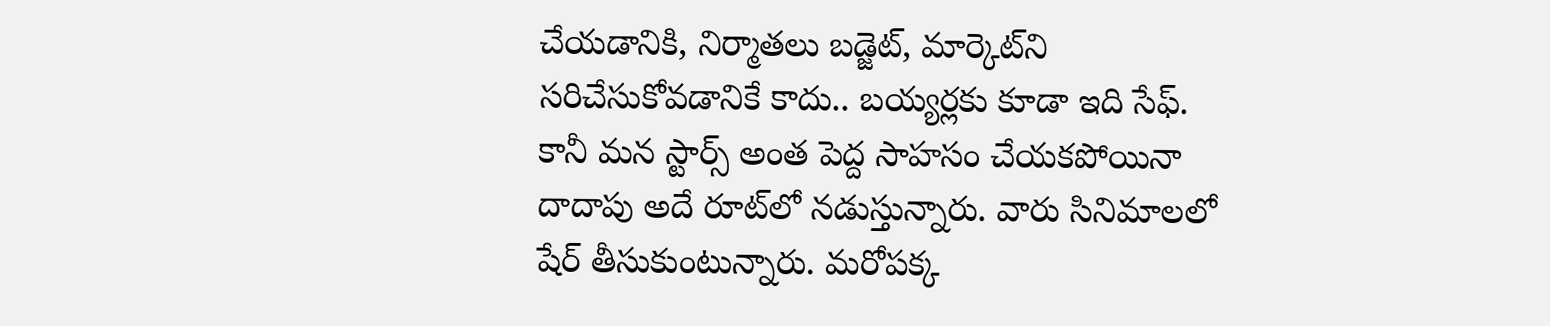చేయడానికి, నిర్మాతలు బడ్జెట్‌, మార్కెట్‌ని సరిచేసుకోవడానికే కాదు.. బయ్యర్లకు కూడా ఇది సేఫ్‌. కానీ మన స్టార్స్‌ అంత పెద్ద సాహసం చేయకపోయినా దాదాపు అదే రూట్‌లో నడుస్తున్నారు. వారు సినిమాలలో షేర్‌ తీసుకుంటున్నారు. మరోపక్క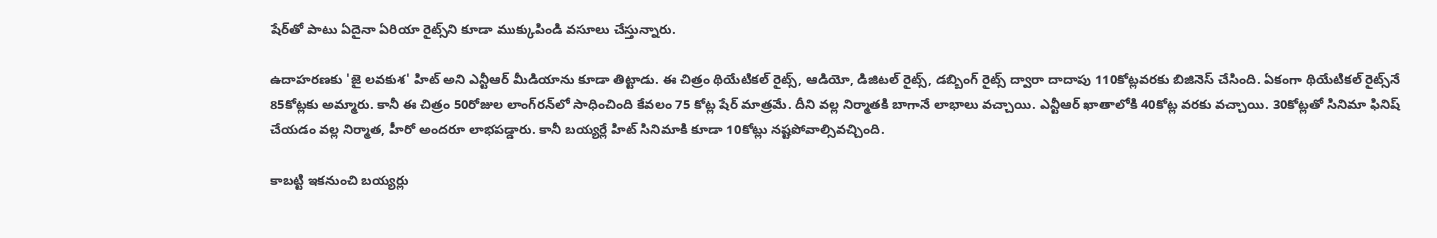షేర్‌తో పాటు ఏదైనా ఏరియా రైట్స్‌ని కూడా ముక్కుపిండి వసూలు చేస్తున్నారు.

ఉదాహరణకు 'జై లవకుశ' హిట్‌ అని ఎన్టీఆర్‌ మీడియాను కూడా తిట్టాడు. ఈ చిత్రం థియేటికల్‌ రైట్స్‌, ఆడియో, డిజిటల్‌ రైట్స్‌, డబ్బింగ్‌ రైట్స్‌ ద్వారా దాదాపు 110కోట్లవరకు బిజినెస్‌ చేసింది. ఏకంగా థియేటికల్‌ రైట్స్‌నే 85కోట్లకు అమ్మారు. కానీ ఈ చిత్రం 50రోజుల లాంగ్‌రన్‌లో సాధించింది కేవలం 75 కోట్ల షేర్‌ మాత్రమే. దీని వల్ల నిర్మాతకి బాగానే లాభాలు వచ్చాయి. ఎన్టీఆర్‌ ఖాతాలోకి 40కోట్ల వరకు వచ్చాయి. 30కోట్లతో సినిమా ఫినిష్‌ చేయడం వల్ల నిర్మాత, హీరో అందరూ లాభపడ్డారు. కానీ బయ్యర్లే హిట్‌ సినిమాకి కూడా 10కోట్లు నష్టపోవాల్సివచ్చింది.

కాబట్టి ఇకనుంచి బయ్యర్లు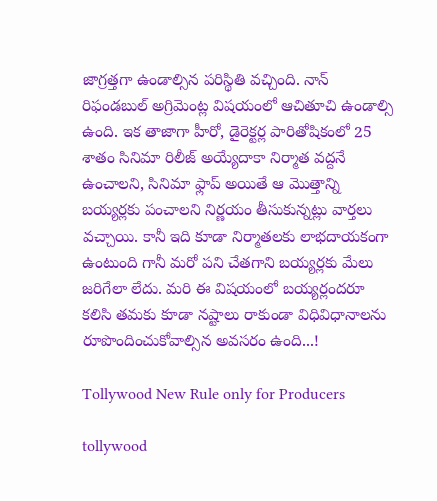జాగ్రత్తగా ఉండాల్సిన పరిస్థితి వచ్చింది. నాన్‌ రిఫండబుల్‌ అగ్రిమెంట్ల విషయంలో ఆచితూచి ఉండాల్సి ఉంది. ఇక తాజాగా హీరో, డైరెక్టర్ల పారితోషికంలో 25 శాతం సినిమా రిలీజ్‌ అయ్యేదాకా నిర్మాత వద్దనే ఉంచాలని, సినిమా ఫ్లాప్‌ అయితే ఆ మొత్తాన్ని బయ్యర్లకు పంచాలని నిర్ణయం తీసుకున్నట్లు వార్తలు వచ్చాయి. కానీ ఇది కూడా నిర్మాతలకు లాభదాయకంగా ఉంటుంది గానీ మరో పని చేతగాని బయ్యర్లకు మేలు జరిగేలా లేదు. మరి ఈ విషయంలో బయ్యర్లందరూ కలిసి తమకు కూడా నష్టాలు రాకుండా విధివిధానాలను రూపొందించుకోవాల్సిన అవసరం ఉంది...!

Tollywood New Rule only for Producers

tollywood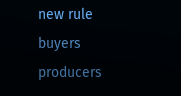new rule
buyers
producers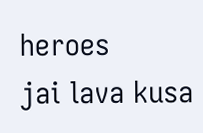heroes
jai lava kusa